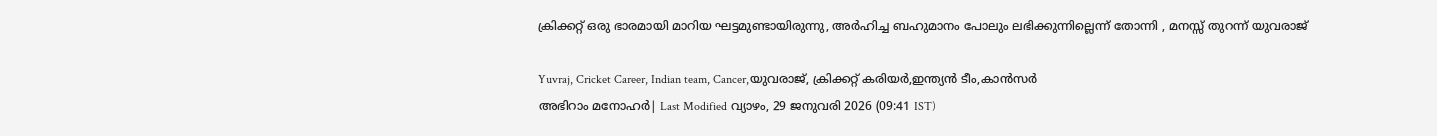ക്രിക്കറ്റ് ഒരു ഭാരമായി മാറിയ ഘട്ടമുണ്ടായിരുന്നു, അർഹിച്ച ബഹുമാനം പോലും ലഭിക്കുന്നില്ലെന്ന് തോന്നി , മനസ്സ് തുറന്ന് യുവരാജ്

Yuvraj, Cricket Career, Indian team, Cancer,യുവരാജ്, ക്രിക്കറ്റ് കരിയർ,ഇന്ത്യൻ ടീം,കാൻസർ
അഭിറാം മനോഹർ| Last Modified വ്യാഴം, 29 ജനുവരി 2026 (09:41 IST)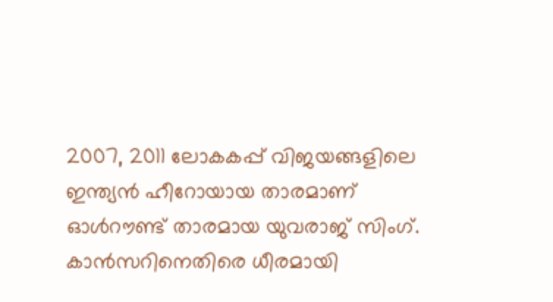2007, 2011 ലോകകപ്പ് വിജയങ്ങളിലെ ഇന്ത്യന്‍ ഹീറോയായ താരമാണ് ഓള്‍റൗണ്ട് താരമായ യുവരാജ് സിംഗ്. കാന്‍സറിനെതിരെ ധീരമായി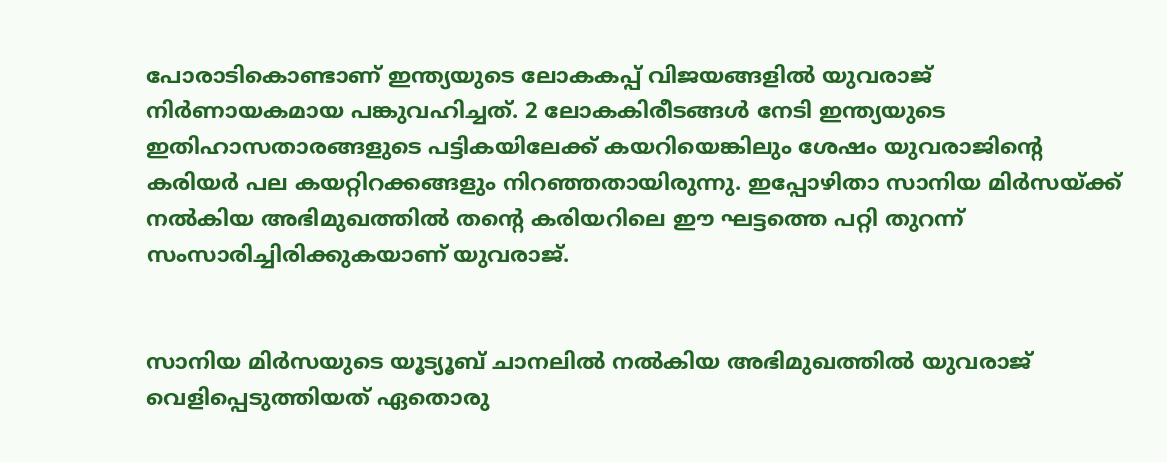പോരാടികൊണ്ടാണ് ഇന്ത്യയുടെ ലോകകപ്പ് വിജയങ്ങളില്‍ യുവരാജ് നിര്‍ണായകമായ പങ്കുവഹിച്ചത്. 2 ലോകകിരീടങ്ങള്‍ നേടി ഇന്ത്യയുടെ ഇതിഹാസതാരങ്ങളുടെ പട്ടികയിലേക്ക് കയറിയെങ്കിലും ശേഷം യുവരാജിന്റെ കരിയര്‍ പല കയറ്റിറക്കങ്ങളും നിറഞ്ഞതായിരുന്നു. ഇപ്പോഴിതാ സാനിയ മിര്‍സയ്ക്ക് നല്‍കിയ അഭിമുഖത്തില്‍ തന്റെ കരിയറിലെ ഈ ഘട്ടത്തെ പറ്റി തുറന്ന് സംസാരിച്ചിരിക്കുകയാണ് യുവരാജ്.


സാനിയ മിര്‍സയുടെ യൂട്യൂബ് ചാനലില്‍ നല്‍കിയ അഭിമുഖത്തില്‍ യുവരാജ് വെളിപ്പെടുത്തിയത് ഏതൊരു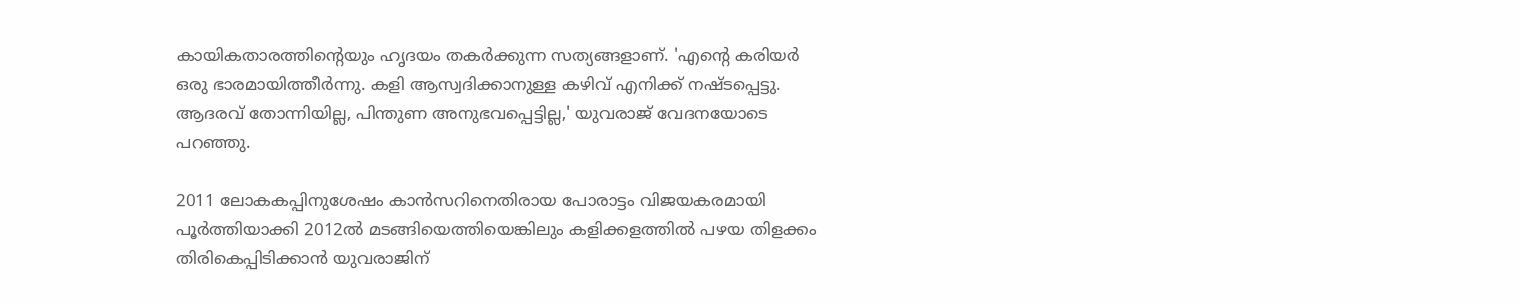കായികതാരത്തിന്റെയും ഹൃദയം തകര്‍ക്കുന്ന സത്യങ്ങളാണ്. 'എന്റെ കരിയര്‍ ഒരു ഭാരമായിത്തീര്‍ന്നു. കളി ആസ്വദിക്കാനുള്ള കഴിവ് എനിക്ക് നഷ്ടപ്പെട്ടു. ആദരവ് തോന്നിയില്ല, പിന്തുണ അനുഭവപ്പെട്ടില്ല,' യുവരാജ് വേദനയോടെ പറഞ്ഞു.

2011 ലോകകപ്പിനുശേഷം കാന്‍സറിനെതിരായ പോരാട്ടം വിജയകരമായി പൂര്‍ത്തിയാക്കി 2012ല്‍ മടങ്ങിയെത്തിയെങ്കിലും കളിക്കളത്തില്‍ പഴയ തിളക്കം തിരികെപ്പിടിക്കാന്‍ യുവരാജിന്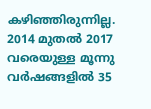കഴിഞ്ഞിരുന്നില്ല. 2014 മുതല്‍ 2017 വരെയുള്ള മൂന്നു വര്‍ഷങ്ങളില്‍ 35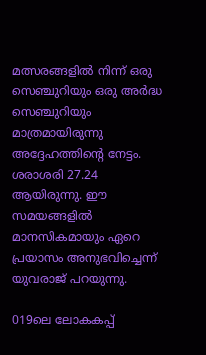മത്സരങ്ങളില്‍ നിന്ന് ഒരു സെഞ്ചുറിയും ഒരു അര്‍ദ്ധ സെഞ്ചുറിയും മാത്രമായിരുന്നു അദ്ദേഹത്തിന്റെ നേട്ടം. ശരാശരി 27.24 ആയിരുന്നു. ഈ സമയങ്ങളില്‍ മാനസികമായും ഏറെ പ്രയാസം അനുഭവിച്ചെന്ന് യുവരാജ് പറയുന്നു.

019ലെ ലോകകപ്പ്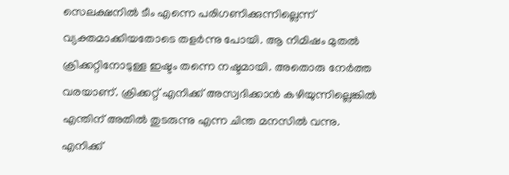സെലക്ഷനില്‍ ടീം എന്നെ പരിഗണിക്കുന്നില്ലെന്ന് വ്യക്തമാക്കിയതോടെ തളര്‍ന്നു പോയി. ആ നിമിഷം മുതല്‍ ക്രിക്കറ്റിനോടുള്ള ഇഷ്ടം തന്നെ നഷ്ടമായി. അതൊരു നേര്‍ത്ത വരയാണ്. ക്രിക്കറ്റ് എനിക്ക് അസ്വദിക്കാന്‍ കഴിയുന്നില്ലെങ്കില്‍ എന്തിന് അതില്‍ തുടരുന്നു എന്ന ചിന്ത മനസില്‍ വന്നു. എനിക്ക്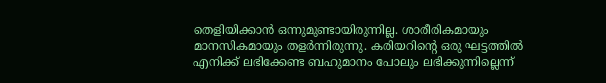തെളിയിക്കാന്‍ ഒന്നുമുണ്ടായിരുന്നില്ല. ശാരീരികമായും മാനസികമായും തളര്‍ന്നിരുന്നു. കരിയറിന്റെ ഒരു ഘട്ടത്തില്‍ എനിക്ക് ലഭിക്കേണ്ട ബഹുമാനം പോലും ലഭിക്കുന്നില്ലെന്ന്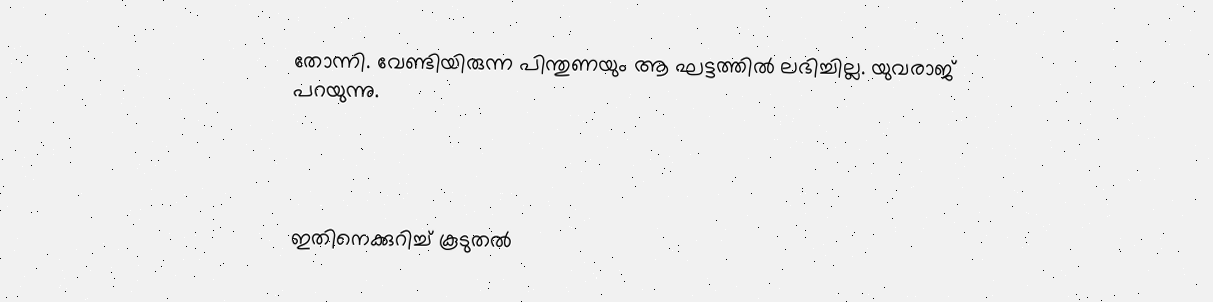തോന്നി. വേണ്ടിയിരുന്ന പിന്തുണയും ആ ഘട്ടത്തില്‍ ലഭിച്ചില്ല. യുവരാജ് പറയുന്നു.




ഇതിനെക്കുറിച്ച് കൂടുതല്‍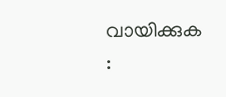വായിക്കുക :